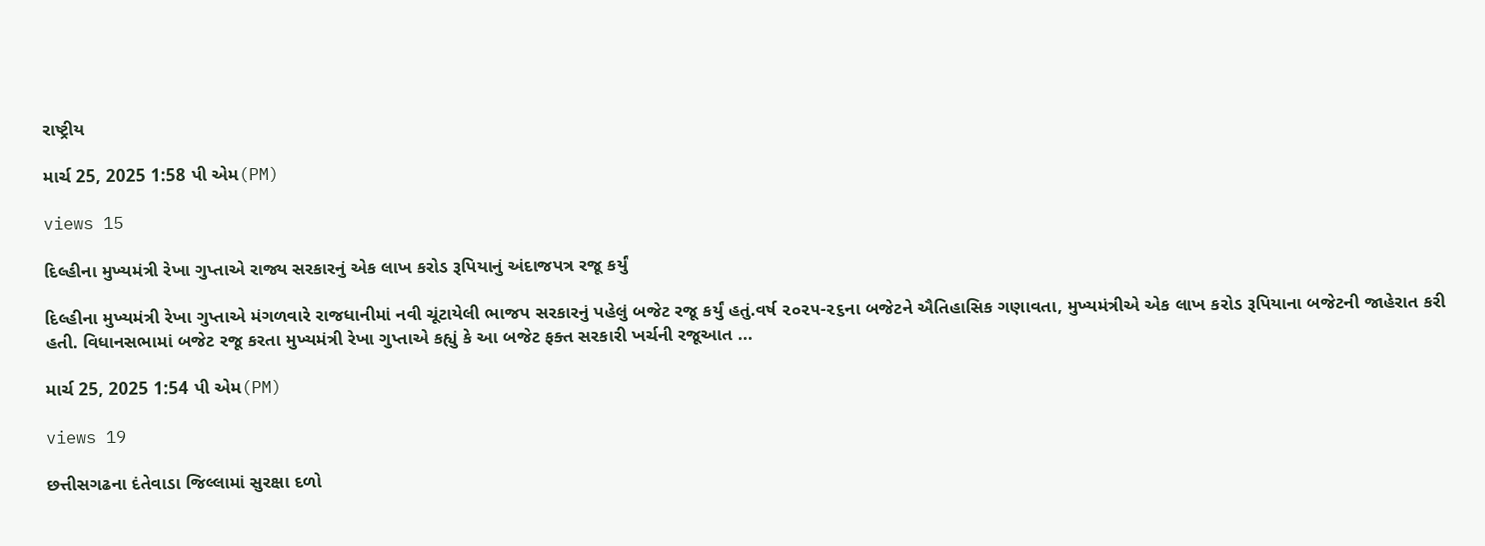રાષ્ટ્રીય

માર્ચ 25, 2025 1:58 પી એમ(PM)

views 15

દિલ્હીના મુખ્યમંત્રી રેખા ગુપ્તાએ રાજ્ય સરકારનું એક લાખ કરોડ રૂપિયાનું અંદાજપત્ર રજૂ કર્યું

દિલ્હીના મુખ્યમંત્રી રેખા ગુપ્તાએ મંગળવારે રાજધાનીમાં નવી ચૂંટાયેલી ભાજપ સરકારનું પહેલું બજેટ રજૂ કર્યું હતું.વર્ષ ૨૦૨૫-૨૬ના બજેટને ઐતિહાસિક ગણાવતા, મુખ્યમંત્રીએ એક લાખ કરોડ રૂપિયાના બજેટની જાહેરાત કરી હતી. વિધાનસભામાં બજેટ રજૂ કરતા મુખ્યમંત્રી રેખા ગુપ્તાએ કહ્યું કે આ બજેટ ફક્ત સરકારી ખર્ચની રજૂઆત ...

માર્ચ 25, 2025 1:54 પી એમ(PM)

views 19

છત્તીસગઢના દંતેવાડા જિલ્લામાં સુરક્ષા દળો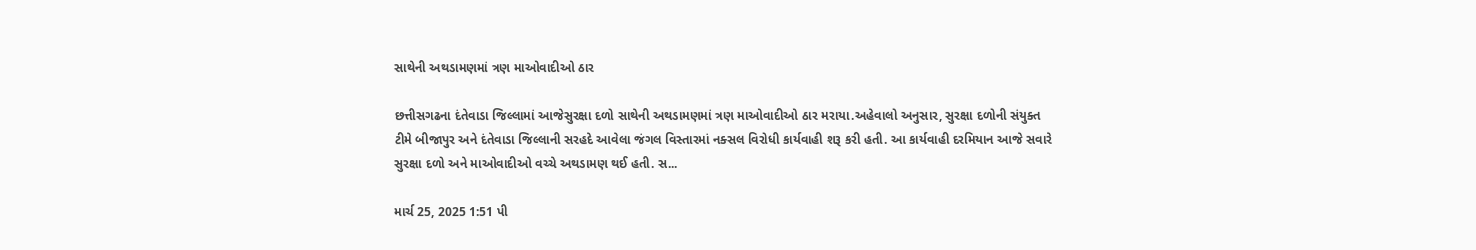સાથેની અથડામણમાં ત્રણ માઓવાદીઓ ઠાર

છત્તીસગઢના દંતેવાડા જિલ્લામાં આજેસુરક્ષા દળો સાથેની અથડામણમાં ત્રણ માઓવાદીઓ ઠાર મરાયા.અહેવાલો અનુસાર, સુરક્ષા દળોની સંયુક્ત ટીમે બીજાપુર અને દંતેવાડા જિલ્લાની સરહદે આવેલા જંગલ વિસ્તારમાં નક્સલ વિરોધી કાર્યવાહી શરૂ કરી હતી. આ કાર્યવાહી દરમિયાન આજે સવારે સુરક્ષા દળો અને માઓવાદીઓ વચ્ચે અથડામણ થઈ હતી. સ...

માર્ચ 25, 2025 1:51 પી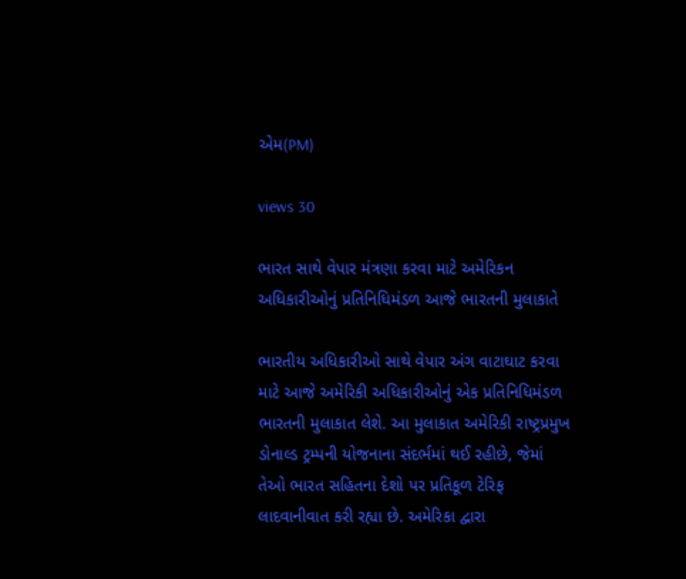એમ(PM)

views 30

ભારત સાથે વેપાર મંત્રણા કરવા માટે અમેરિકન અધિકારીઓનું પ્રતિનિધિમંડળ આજે ભારતની મુલાકાતે

ભારતીય અધિકારીઓ સાથે વેપાર અંગ વાટાઘાટ કરવા માટે આજે અમેરિકી અધિકારીઓનું એક પ્રતિનિધિમંડળ ભારતની મુલાકાત લેશે. આ મુલાકાત અમેરિકી રાષ્ટ્રપ્રમુખ ડોનાલ્ડ ટ્રમ્પની યોજનાના સંદર્ભમાં થઈ રહીછે, જેમાં તેઓ ભારત સહિતના દેશો પર પ્રતિકૂળ ટેરિફ લાદવાનીવાત કરી રહ્યા છે. અમેરિકા દ્વારા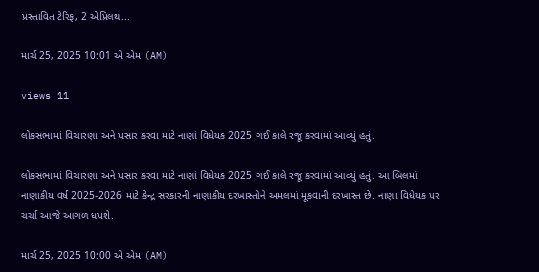પ્રસ્તાવિત ટેરિફ, 2 એપ્રિલથ...

માર્ચ 25, 2025 10:01 એ એમ (AM)

views 11

લોકસભામાં વિચારણા અને પસાર કરવા માટે નાણાં વિધેયક 2025 ગઈ કાલે રજૂ કરવામાં આવ્યું હતું.

લોકસભામાં વિચારણા અને પસાર કરવા માટે નાણાં વિધેયક 2025 ગઈ કાલે રજૂ કરવામાં આવ્યું હતું. આ બિલમાં નાણાકીય વર્ષ 2025-2026 માટે કેન્દ્ર સરકારની નાણાકીય દરખાસ્તોને અમલમાં મૂકવાની દરખાસ્ત છે. નાણા વિધેયક પર ચર્ચા આજે આગળ ધપશે.

માર્ચ 25, 2025 10:00 એ એમ (AM)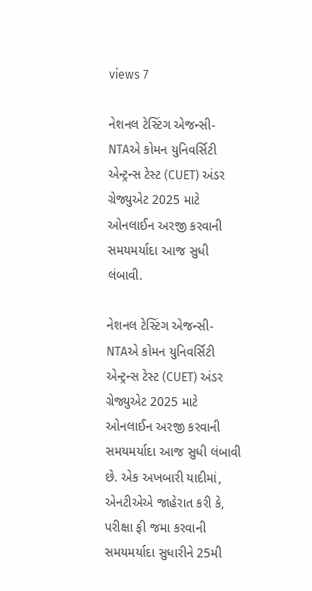views 7

નેશનલ ટેસ્ટિંગ એજન્સી-NTAએ કોમન યુનિવર્સિટી એન્ટ્રન્સ ટેસ્ટ (CUET) અંડર ગ્રેજ્યુએટ 2025 માટે ઓનલાઈન અરજી કરવાની સમયમર્યાદા આજ સુધી લંબાવી.

નેશનલ ટેસ્ટિંગ એજન્સી-NTAએ કોમન યુનિવર્સિટી એન્ટ્રન્સ ટેસ્ટ (CUET) અંડર ગ્રેજ્યુએટ 2025 માટે ઓનલાઈન અરજી કરવાની સમયમર્યાદા આજ સુધી લંબાવી છે. એક અખબારી યાદીમાં, એનટીએએ જાહેરાત કરી કે, પરીક્ષા ફી જમા કરવાની સમયમર્યાદા સુધારીને 25મી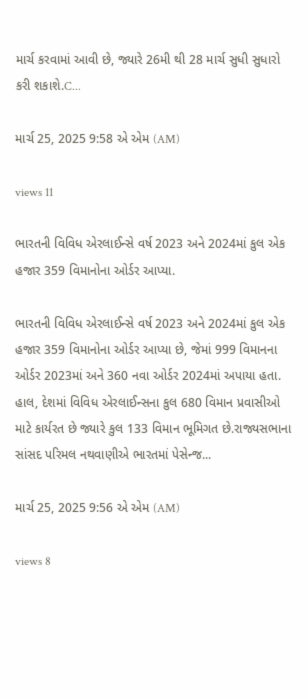માર્ચ કરવામાં આવી છે, જ્યારે 26મી થી 28 માર્ચ સુધી સુધારો કરી શકાશે.C...

માર્ચ 25, 2025 9:58 એ એમ (AM)

views 11

ભારતની વિવિધ એરલાઈન્સે વર્ષ 2023 અને 2024માં કુલ એક હજાર 359 વિમાનોના ઓર્ડર આપ્યા.

ભારતની વિવિધ એરલાઈન્સે વર્ષ 2023 અને 2024માં કુલ એક હજાર 359 વિમાનોના ઓર્ડર આપ્યા છે, જેમાં 999 વિમાનના ઓર્ડર 2023માં અને 360 નવા ઓર્ડર 2024માં અપાયા હતા. હાલ, દેશમાં વિવિધ એરલાઈન્સના કુલ 680 વિમાન પ્રવાસીઓ માટે કાર્યરત છે જ્યારે કુલ 133 વિમાન ભૂમિગત છે.રાજ્યસભાના સાંસદ પરિમલ નથવાણીએ ભારતમાં પેસેન્જ...

માર્ચ 25, 2025 9:56 એ એમ (AM)

views 8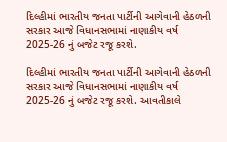દિલ્હીમાં ભારતીય જનતા પાર્ટીની આગેવાની હેઠળની સરકાર આજે વિધાનસભામાં નાણાકીય વર્ષ 2025-26 નું બજેટ રજૂ કરશે.

દિલ્હીમાં ભારતીય જનતા પાર્ટીની આગેવાની હેઠળની સરકાર આજે વિધાનસભામાં નાણાકીય વર્ષ 2025-26 નું બજેટ રજૂ કરશે. આવતીકાલે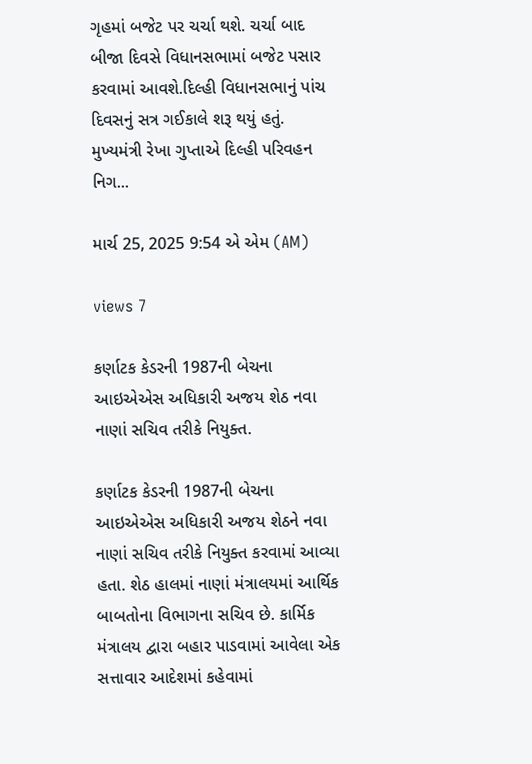ગૃહમાં બજેટ પર ચર્ચા થશે. ચર્ચા બાદ બીજા દિવસે વિધાનસભામાં બજેટ પસાર કરવામાં આવશે.દિલ્હી વિધાનસભાનું પાંચ દિવસનું સત્ર ગઈકાલે શરૂ થયું હતું. મુખ્યમંત્રી રેખા ગુપ્તાએ દિલ્હી પરિવહન નિગ...

માર્ચ 25, 2025 9:54 એ એમ (AM)

views 7

કર્ણાટક કેડરની 1987ની બેચના આઇએએસ અધિકારી અજય શેઠ નવા નાણાં સચિવ તરીકે નિયુક્ત.

કર્ણાટક કેડરની 1987ની બેચના આઇએએસ અધિકારી અજય શેઠને નવા નાણાં સચિવ તરીકે નિયુક્ત કરવામાં આવ્યા હતા. શેઠ હાલમાં નાણાં મંત્રાલયમાં આર્થિક બાબતોના વિભાગના સચિવ છે. કાર્મિક મંત્રાલય દ્વારા બહાર પાડવામાં આવેલા એક સત્તાવાર આદેશમાં કહેવામાં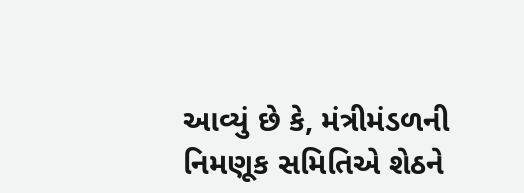આવ્યું છે કે, મંત્રીમંડળની નિમણૂક સમિતિએ શેઠને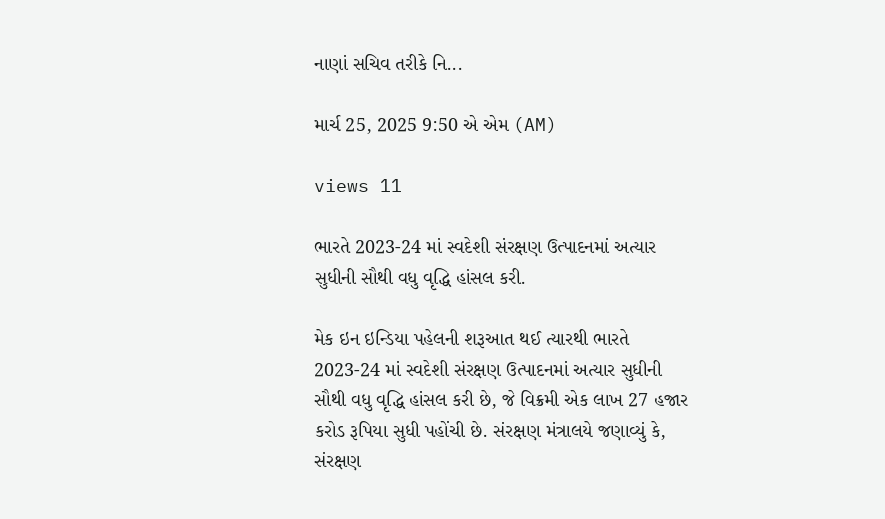નાણાં સચિવ તરીકે નિ...

માર્ચ 25, 2025 9:50 એ એમ (AM)

views 11

ભારતે 2023-24 માં સ્વદેશી સંરક્ષણ ઉત્પાદનમાં અત્યાર સુધીની સૌથી વધુ વૃદ્ધિ હાંસલ કરી.

મેક ઇન ઇન્ડિયા પહેલની શરૂઆત થઈ ત્યારથી ભારતે 2023-24 માં સ્વદેશી સંરક્ષણ ઉત્પાદનમાં અત્યાર સુધીની સૌથી વધુ વૃદ્ધિ હાંસલ કરી છે, જે વિક્રમી એક લાખ 27 હજાર કરોડ રૂપિયા સુધી પહોંચી છે. સંરક્ષણ મંત્રાલયે જણાવ્યું કે, સંરક્ષણ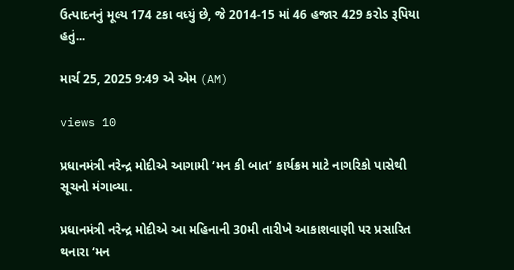ઉત્પાદનનું મૂલ્ય 174 ટકા વધ્યું છે, જે 2014-15 માં 46 હજાર 429 કરોડ રૂપિયા હતું...

માર્ચ 25, 2025 9:49 એ એમ (AM)

views 10

પ્રધાનમંત્રી નરેન્દ્ર મોદીએ આગામી ‘મન કી બાત’ કાર્યક્રમ માટે નાગરિકો પાસેથી સૂચનો મંગાવ્યા.

પ્રધાનમંત્રી નરેન્દ્ર મોદીએ આ મહિનાની 30મી તારીખે આકાશવાણી પર પ્રસારિત થનારા ‘મન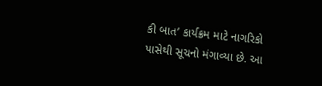કી બાત’ કાર્યક્રમ માટે નાગરિકો પાસેથી સૂચનો મંગાવ્યા છે. આ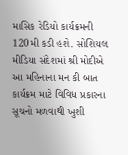માસિક રેડિયો કાર્યક્રમની 120મી કડી હશે. સોશિયલ મીડિયા સંદેશમાં શ્રી મોદીએ આ મહિનાના મન કી બાત કાર્યક્રમ માટે વિવિધ પ્રકારના સૂચનો મળવાથી ખુશી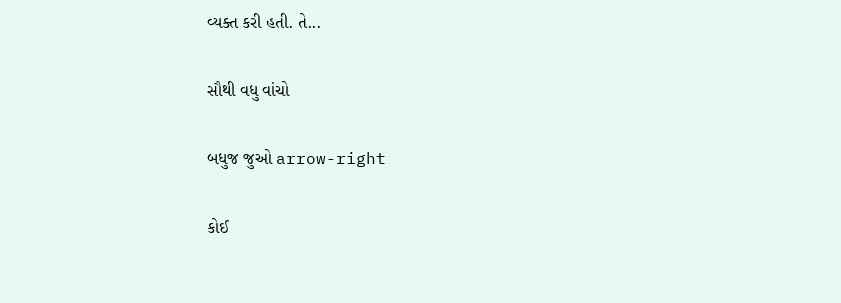વ્યક્ત કરી હતી. તે...

સૌથી વધુ વાંચો

બધુજ જુઓ arrow-right

કોઈ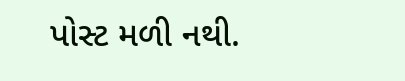પોસ્ટ મળી નથી.